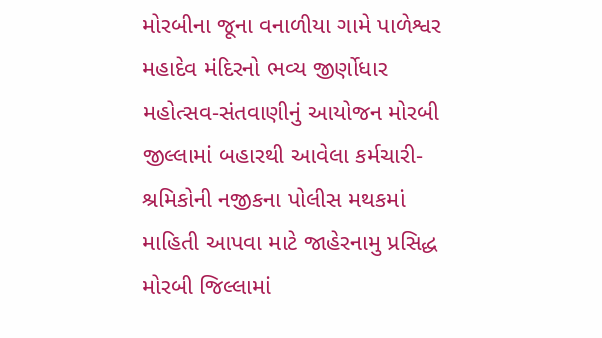મોરબીના જૂના વનાળીયા ગામે પાળેશ્વર મહાદેવ મંદિરનો ભવ્ય જીર્ણોધાર મહોત્સવ-સંતવાણીનું આયોજન મોરબી જીલ્લામાં બહારથી આવેલા કર્મચારી-શ્રમિકોની નજીકના પોલીસ મથકમાં માહિતી આપવા માટે જાહેરનામુ પ્રસિદ્ધ મોરબી જિલ્લામાં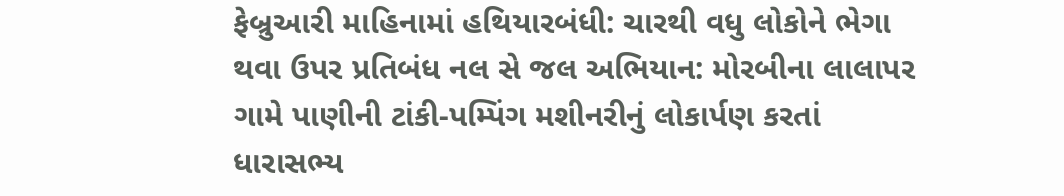ફેબ્રુઆરી માહિનામાં હથિયારબંધી: ચારથી વધુ લોકોને ભેગા થવા ઉપર પ્રતિબંધ નલ સે જલ અભિયાન: મોરબીના લાલાપર ગામે પાણીની ટાંકી-પમ્પિંગ મશીનરીનું લોકાર્પણ કરતાં ધારાસભ્ય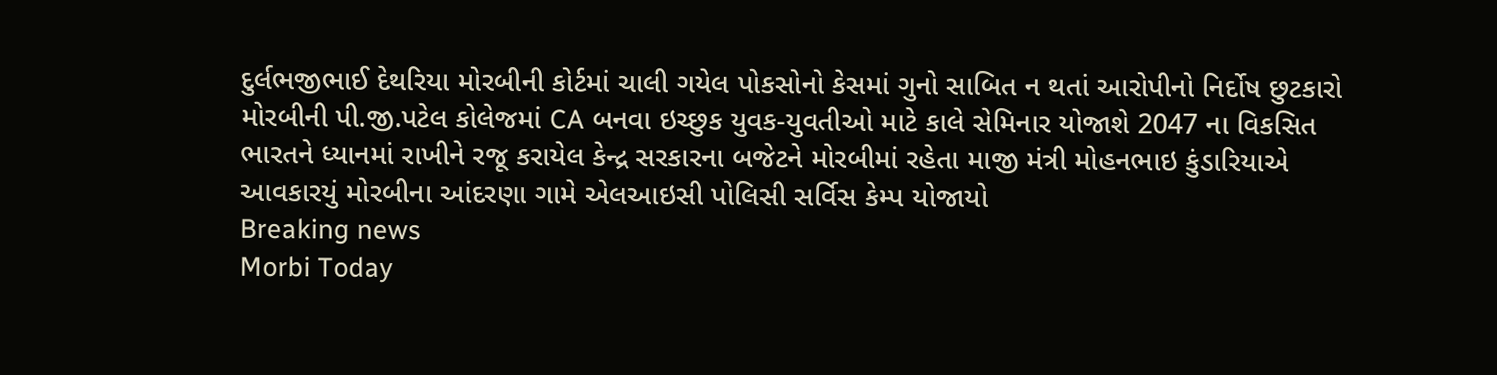દુર્લભજીભાઈ દેથરિયા મોરબીની કોર્ટમાં ચાલી ગયેલ પોકસોનો કેસમાં ગુનો સાબિત ન થતાં આરોપીનો નિર્દોષ છુટકારો મોરબીની પી.જી.પટેલ કોલેજમાં CA બનવા ઇચ્છુક યુવક-યુવતીઓ માટે કાલે સેમિનાર યોજાશે 2047 ના વિકસિત ભારતને ધ્યાનમાં રાખીને રજૂ કરાયેલ કેન્દ્ર સરકારના બજેટને મોરબીમાં રહેતા માજી મંત્રી મોહનભાઇ કુંડારિયાએ આવકારયું મોરબીના આંદરણા ગામે એલઆઇસી પોલિસી સર્વિસ કેમ્પ યોજાયો
Breaking news
Morbi Today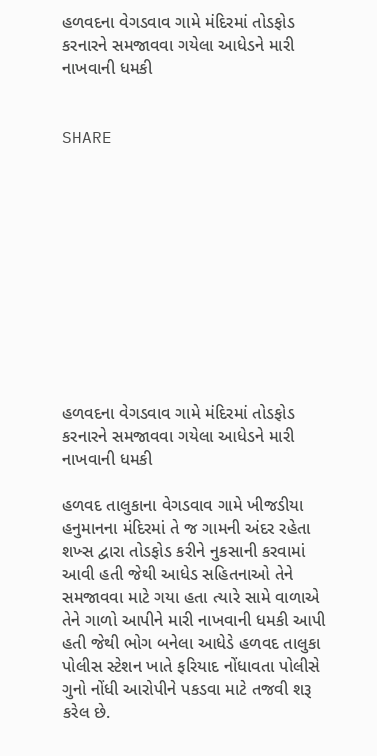હળવદના વેગડવાવ ગામે મંદિરમાં તોડફોડ કરનારને સમજાવવા ગયેલા આધેડને મારી નાખવાની ધમકી


SHARE











હળવદના વેગડવાવ ગામે મંદિરમાં તોડફોડ કરનારને સમજાવવા ગયેલા આધેડને મારી નાખવાની ધમકી

હળવદ તાલુકાના વેગડવાવ ગામે ખીજડીયા હનુમાનના મંદિરમાં તે જ ગામની અંદર રહેતા શખ્સ દ્વારા તોડફોડ કરીને નુકસાની કરવામાં આવી હતી જેથી આધેડ સહિતનાઓ તેને સમજાવવા માટે ગયા હતા ત્યારે સામે વાળાએ તેને ગાળો આપીને મારી નાખવાની ધમકી આપી હતી જેથી ભોગ બનેલા આધેડે હળવદ તાલુકા પોલીસ સ્ટેશન ખાતે ફરિયાદ નોંધાવતા પોલીસે ગુનો નોંધી આરોપીને પકડવા માટે તજવી શરૂ કરેલ છે.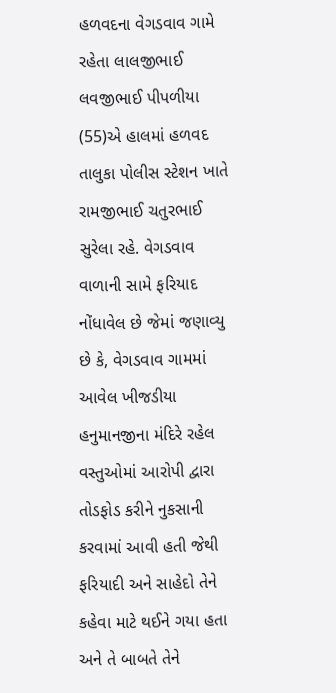હળવદના વેગડવાવ ગામે રહેતા લાલજીભાઈ લવજીભાઈ પીપળીયા (55)એ હાલમાં હળવદ તાલુકા પોલીસ સ્ટેશન ખાતે રામજીભાઈ ચતુરભાઈ સુરેલા રહે. વેગડવાવ વાળાની સામે ફરિયાદ નોંધાવેલ છે જેમાં જણાવ્યુ છે કે, વેગડવાવ ગામમાં આવેલ ખીજડીયા હનુમાનજીના મંદિરે રહેલ વસ્તુઓમાં આરોપી દ્વારા તોડફોડ કરીને નુકસાની કરવામાં આવી હતી જેથી ફરિયાદી અને સાહેદો તેને કહેવા માટે થઈને ગયા હતા અને તે બાબતે તેને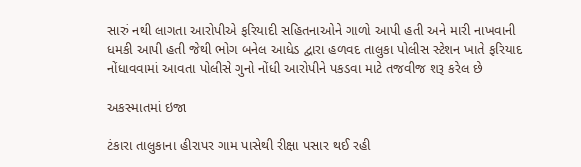સારું નથી લાગતા આરોપીએ ફરિયાદી સહિતનાઓને ગાળો આપી હતી અને મારી નાખવાની ધમકી આપી હતી જેથી ભોગ બનેલ આધેડ દ્વારા હળવદ તાલુકા પોલીસ સ્ટેશન ખાતે ફરિયાદ નોંધાવવામાં આવતા પોલીસે ગુનો નોંધી આરોપીને પકડવા માટે તજવીજ શરૂ કરેલ છે

અકસ્માતમાં ઇજા

ટંકારા તાલુકાના હીરાપર ગામ પાસેથી રીક્ષા પસાર થઈ રહી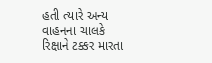હતી ત્યારે અન્ય વાહનના ચાલકે રિક્ષાને ટક્કર મારતા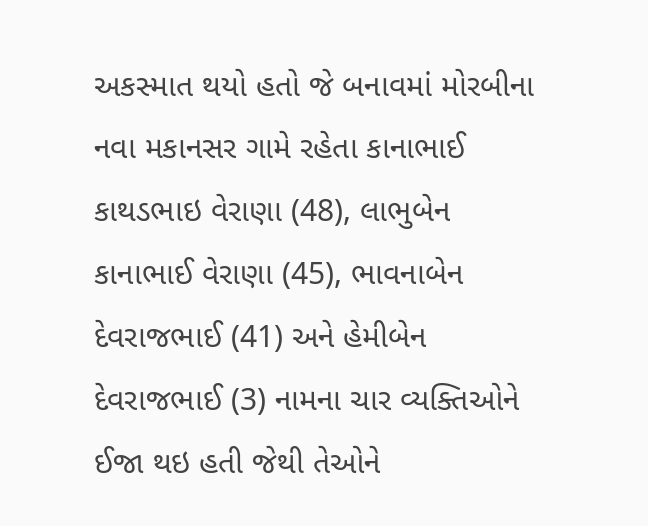અકસ્માત થયો હતો જે બનાવમાં મોરબીના નવા મકાનસર ગામે રહેતા કાનાભાઈ કાથડભાઇ વેરાણા (48), લાભુબેન કાનાભાઈ વેરાણા (45), ભાવનાબેન દેવરાજભાઈ (41) અને હેમીબેન દેવરાજભાઈ (3) નામના ચાર વ્યક્તિઓને ઈજા થઇ હતી જેથી તેઓને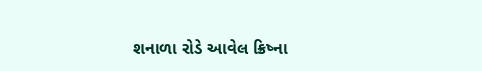શનાળા રોડે આવેલ ક્રિષ્ના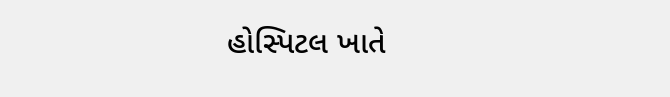હોસ્પિટલ ખાતે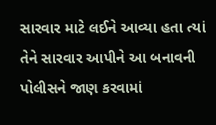સારવાર માટે લઈને આવ્યા હતા ત્યાં તેને સારવાર આપીને આ બનાવની પોલીસને જાણ કરવામાં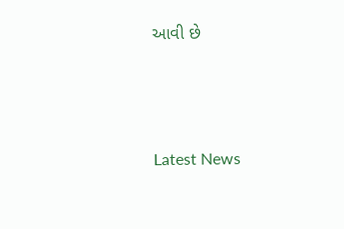આવી છે






Latest News